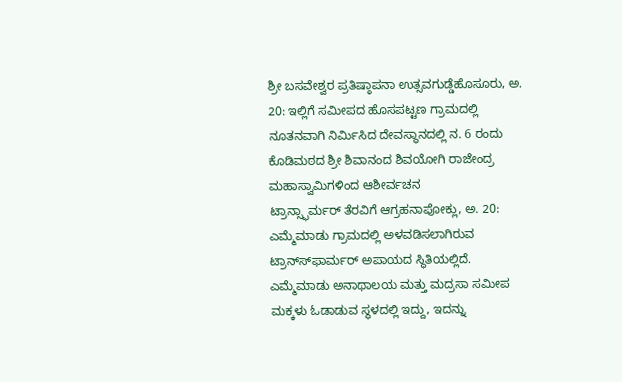ಶ್ರೀ ಬಸವೇಶ್ವರ ಪ್ರತಿಷ್ಠಾಪನಾ ಉತ್ಸವಗುಡ್ಡೆಹೊಸೂರು, ಅ. 20: ಇಲ್ಲಿಗೆ ಸಮೀಪದ ಹೊಸಪಟ್ಟಣ ಗ್ರಾಮದಲ್ಲಿ ನೂತನವಾಗಿ ನಿರ್ಮಿಸಿದ ದೇವಸ್ಥಾನದಲ್ಲಿ ನ. 6 ರಂದು ಕೊಡಿಮಠದ ಶ್ರೀ ಶಿವಾನಂದ ಶಿವಯೋಗಿ ರಾಜೇಂದ್ರ ಮಹಾಸ್ವಾಮಿಗಳಿಂದ ಆಶೀರ್ವಚನ
ಟ್ರಾನ್ಸ್ಫಾರ್ಮರ್ ತೆರವಿಗೆ ಆಗ್ರಹನಾಪೋಕ್ಲು, ಅ. 20: ಎಮ್ಮೆಮಾಡು ಗ್ರಾಮದಲ್ಲಿ ಅಳವಡಿಸಲಾಗಿರುವ ಟ್ರಾನ್ಸ್‍ಫಾರ್ಮರ್ ಅಪಾಯದ ಸ್ಥಿತಿಯಲ್ಲಿದೆ. ಎಮ್ಮೆಮಾಡು ಅನಾಥಾಲಯ ಮತ್ತು ಮದ್ರಸಾ ಸಮೀಪ ಮಕ್ಕಳು ಓಡಾಡುವ ಸ್ಥಳದಲ್ಲಿ ಇದ್ದು, ಇದನ್ನು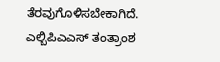ತೆರವುಗೊಳಿಸಬೇಕಾಗಿದೆ.
ಎಲ್ಬಿಪಿಎಎಸ್ ತಂತ್ರಾಂಶ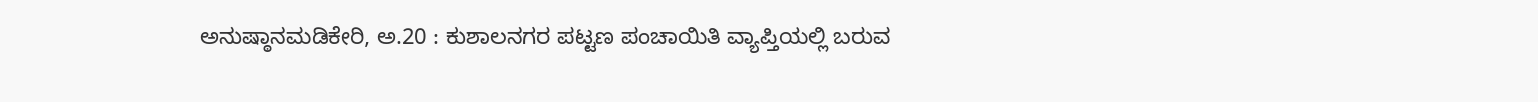ಅನುಷ್ಠಾನಮಡಿಕೇರಿ, ಅ.20 : ಕುಶಾಲನಗರ ಪಟ್ಟಣ ಪಂಚಾಯಿತಿ ವ್ಯಾಪ್ತಿಯಲ್ಲಿ ಬರುವ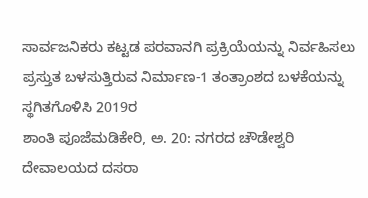ಸಾರ್ವಜನಿಕರು ಕಟ್ಟಡ ಪರವಾನಗಿ ಪ್ರಕ್ರಿಯೆಯನ್ನು ನಿರ್ವಹಿಸಲು ಪ್ರಸ್ತುತ ಬಳಸುತ್ತಿರುವ ನಿರ್ಮಾಣ-1 ತಂತ್ರಾಂಶದ ಬಳಕೆಯನ್ನು ಸ್ಥಗಿತಗೊಳಿಸಿ 2019ರ
ಶಾಂತಿ ಪೂಜೆಮಡಿಕೇರಿ, ಅ. 20: ನಗರದ ಚೌಡೇಶ್ವರಿ ದೇವಾಲಯದ ದಸರಾ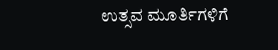ಉತ್ಸವ ಮೂರ್ತಿಗಳಿಗೆ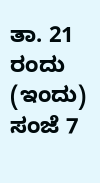ತಾ. 21 ರಂದು (ಇಂದು) ಸಂಜೆ 7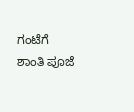ಗಂಟೆಗೆ ಶಾಂತಿ ಪೂಜೆ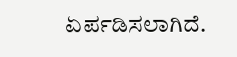ಏರ್ಪಡಿಸಲಾಗಿದೆ.